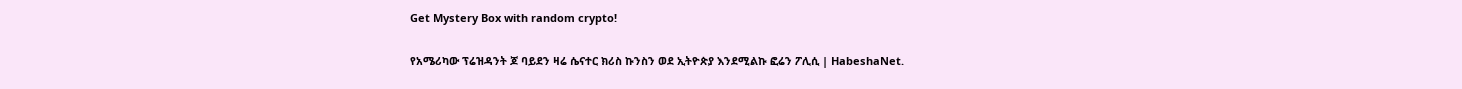Get Mystery Box with random crypto!

የአሜሪካው ፕሬዝዳንት ጆ ባይደን ዛሬ ሴናተር ክሪስ ኩንስን ወደ ኢትዮጵያ እንደሚልኩ ፎሬን ፖሊሲ | HabeshaNet.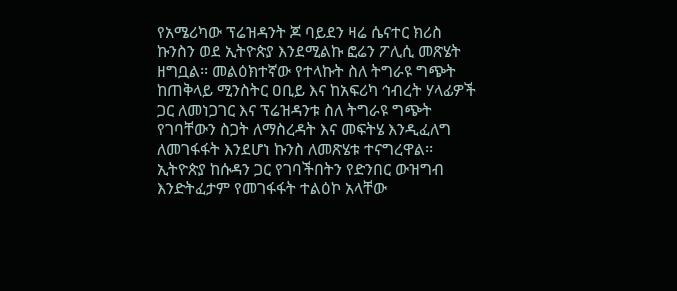የአሜሪካው ፕሬዝዳንት ጆ ባይደን ዛሬ ሴናተር ክሪስ ኩንስን ወደ ኢትዮጵያ እንደሚልኩ ፎሬን ፖሊሲ መጽሄት ዘግቧል፡፡ መልዕክተኛው የተላኩት ስለ ትግራዩ ግጭት ከጠቅላይ ሚንስትር ዐቢይ እና ከአፍሪካ ኅብረት ሃላፊዎች ጋር ለመነጋገር እና ፕሬዝዳንቱ ስለ ትግራዩ ግጭት የገባቸውን ስጋት ለማስረዳት እና መፍትሄ እንዲፈለግ ለመገፋፋት እንደሆነ ኩንስ ለመጽሄቱ ተናግረዋል፡፡ ኢትዮጵያ ከሱዳን ጋር የገባችበትን የድንበር ውዝግብ እንድትፈታም የመገፋፋት ተልዕኮ አላቸው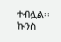ተብሏል፡፡ ኩንስ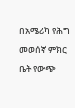በአሜሪካ የሕግ መወሰኛ ምክር ቤት የውጭ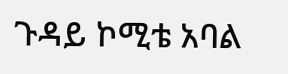ጉዳይ ኮሚቴ አባል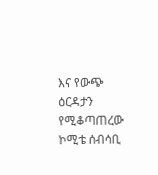እና የውጭ ዕርዳታን የሚቆጣጠረው ኮሚቴ ሰብሳቢ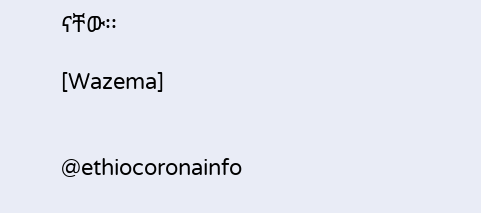ናቸው፡፡

[Wazema]


@ethiocoronainfo